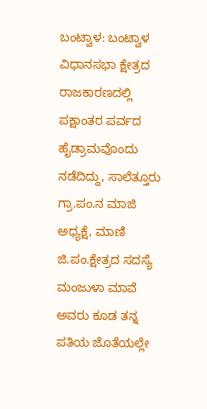ಬಂಟ್ವಾಳ: ಬಂಟ್ವಾಳ ವಿಧಾನಸಭಾ ಕ್ಷೇತ್ರದ ರಾಜಕಾರಣದಲ್ಲಿ ಪಕ್ಷಾಂತರ ಪರ್ವದ ಹೈಡ್ರಾಮವೊಂದು ನಡೆದಿದ್ದು, ಸಾಲೆತ್ತೂರು ಗ್ರಾ.ಪಂ.ನ ಮಾಜಿ ಅಧ್ಯಕ್ಷೆ, ಮಾಣಿ ಜಿ.ಪಂ.ಕ್ಷೇತ್ರದ ಸದಸ್ಯೆ ಮಂಜುಳಾ ಮಾವೆ ಅವರು ಕೂಡ ತನ್ನ ಪತಿಯ ಜೊತೆಯಲ್ಲೇ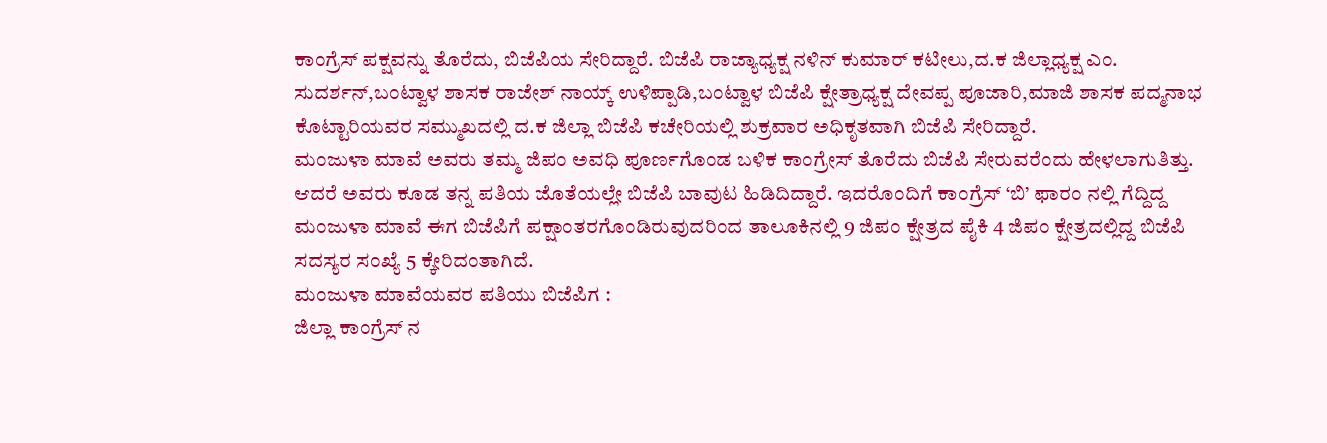ಕಾಂಗ್ರೆಸ್ ಪಕ್ಷವನ್ನು ತೊರೆದು, ಬಿಜೆಪಿಯ ಸೇರಿದ್ದಾರೆ. ಬಿಜೆಪಿ ರಾಜ್ಯಾಧ್ಯಕ್ಷ ನಳಿನ್ ಕುಮಾರ್ ಕಟೀಲು,ದ.ಕ ಜಿಲ್ಲಾಧ್ಯಕ್ಷ ಎಂ. ಸುದರ್ಶನ್,ಬಂಟ್ವಾಳ ಶಾಸಕ ರಾಜೇಶ್ ನಾಯ್ಕ್ ಉಳಿಪ್ಪಾಡಿ,ಬಂಟ್ವಾಳ ಬಿಜೆಪಿ ಕ್ಷೇತ್ರಾಧ್ಯಕ್ಷ ದೇವಪ್ಪ ಪೂಜಾರಿ,ಮಾಜಿ ಶಾಸಕ ಪದ್ಮನಾಭ ಕೊಟ್ಟಾರಿಯವರ ಸಮ್ಮುಖದಲ್ಲಿ ದ.ಕ ಜಿಲ್ಲಾ ಬಿಜೆಪಿ ಕಚೇರಿಯಲ್ಲಿ ಶುಕ್ರವಾರ ಅಧಿಕೃತವಾಗಿ ಬಿಜೆಪಿ ಸೇರಿದ್ದಾರೆ.
ಮಂಜುಳಾ ಮಾವೆ ಅವರು ತಮ್ಮ ಜಿಪಂ ಅವಧಿ ಪೂರ್ಣಗೊಂಡ ಬಳಿಕ ಕಾಂಗ್ರೇಸ್ ತೊರೆದು ಬಿಜೆಪಿ ಸೇರುವರೆಂದು ಹೇಳಲಾಗುತಿತ್ತು. ಆದರೆ ಅವರು ಕೂಡ ತನ್ನ ಪತಿಯ ಜೊತೆಯಲ್ಲೇ ಬಿಜೆಪಿ ಬಾವುಟ ಹಿಡಿದಿದ್ದಾರೆ. ಇದರೊಂದಿಗೆ ಕಾಂಗ್ರೆಸ್ ‘ಬಿ’ ಫಾರಂ ನಲ್ಲಿ ಗೆದ್ದಿದ್ದ ಮಂಜುಳಾ ಮಾವೆ ಈಗ ಬಿಜೆಪಿಗೆ ಪಕ್ಷಾಂತರಗೊಂಡಿರುವುದರಿಂದ ತಾಲೂಕಿನಲ್ಲಿ 9 ಜಿಪಂ ಕ್ಷೇತ್ರದ ಪೈಕಿ 4 ಜಿಪಂ ಕ್ಷೇತ್ರದಲ್ಲಿದ್ದ ಬಿಜೆಪಿ ಸದಸ್ಯರ ಸಂಖ್ಯೆ 5 ಕ್ಕೇರಿದಂತಾಗಿದೆ.
ಮಂಜುಳಾ ಮಾವೆಯವರ ಪತಿಯು ಬಿಜೆಪಿಗ :
ಜಿಲ್ಲಾ ಕಾಂಗ್ರೆಸ್ ನ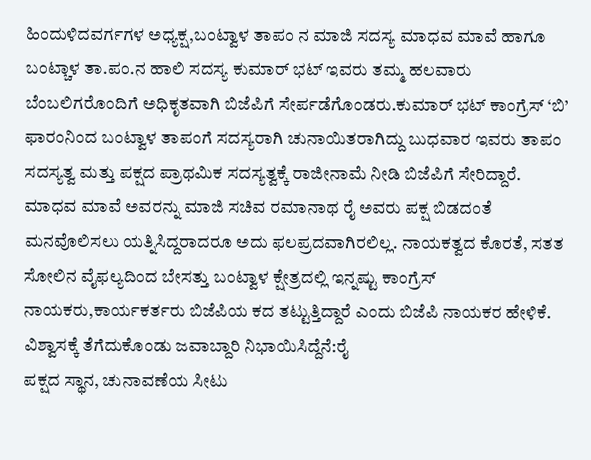ಹಿಂದುಳಿದವರ್ಗಗಳ ಅಧ್ಯಕ್ಷ,ಬಂಟ್ವಾಳ ತಾಪಂ ನ ಮಾಜಿ ಸದಸ್ಯ ಮಾಧವ ಮಾವೆ ಹಾಗೂ ಬಂಟ್ಚಾಳ ತಾ.ಪಂ.ನ ಹಾಲಿ ಸದಸ್ಯ ಕುಮಾರ್ ಭಟ್ ಇವರು ತಮ್ಮ ಹಲವಾರು ಬೆಂಬಲಿಗರೊಂದಿಗೆ ಅಧಿಕೃತವಾಗಿ ಬಿಜೆಪಿಗೆ ಸೇರ್ಪಡೆಗೊಂಡರು.ಕುಮಾರ್ ಭಟ್ ಕಾಂಗ್ರೆಸ್ ‘ಬಿ’ ಫಾರಂನಿಂದ ಬಂಟ್ವಾಳ ತಾಪಂಗೆ ಸದಸ್ಯರಾಗಿ ಚುನಾಯಿತರಾಗಿದ್ದು ಬುಧವಾರ ಇವರು ತಾಪಂ ಸದಸ್ಯತ್ವ ಮತ್ತು ಪಕ್ಷದ ಪ್ರಾಥಮಿಕ ಸದಸ್ಯತ್ವಕ್ಕೆ ರಾಜೀನಾಮೆ ನೀಡಿ ಬಿಜೆಪಿಗೆ ಸೇರಿದ್ದಾರೆ.
ಮಾಧವ ಮಾವೆ ಅವರನ್ನು ಮಾಜಿ ಸಚಿವ ರಮಾನಾಥ ರೈ ಅವರು ಪಕ್ಷ ಬಿಡದಂತೆ ಮನವೊಲಿಸಲು ಯತ್ನಿಸಿದ್ದರಾದರೂ ಅದು ಫಲಪ್ರದವಾಗಿರಲಿಲ್ಲ. ನಾಯಕತ್ವದ ಕೊರತೆ, ಸತತ ಸೋಲಿನ ವೈಫಲ್ಯದಿಂದ ಬೇಸತ್ತು ಬಂಟ್ವಾಳ ಕ್ಷೇತ್ರದಲ್ಲಿ ಇನ್ನಷ್ಟು ಕಾಂಗ್ರೆಸ್ ನಾಯಕರು,ಕಾರ್ಯಕರ್ತರು ಬಿಜೆಪಿಯ ಕದ ತಟ್ಟುತ್ತಿದ್ದಾರೆ ಎಂದು ಬಿಜೆಪಿ ನಾಯಕರ ಹೇಳಿಕೆ.
ವಿಶ್ವಾಸಕ್ಕೆ ತೆಗೆದುಕೊಂಡು ಜವಾಬ್ದಾರಿ ನಿಭಾಯಿಸಿದ್ದೆನೆ:ರೈ
ಪಕ್ಷದ ಸ್ಥಾನ, ಚುನಾವಣೆಯ ಸೀಟು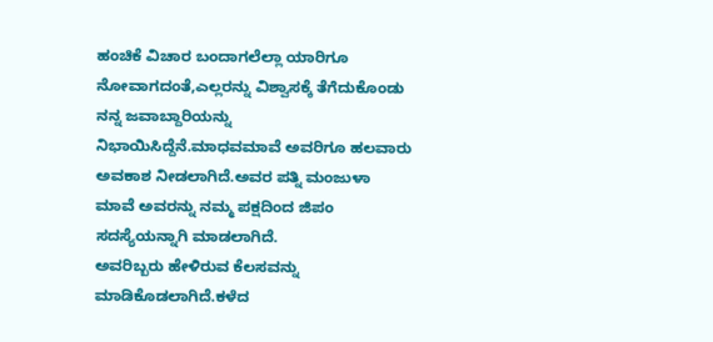ಹಂಚಿಕೆ ವಿಚಾರ ಬಂದಾಗಲೆಲ್ಲಾ ಯಾರಿಗೂ ನೋವಾಗದಂತೆ,ಎಲ್ಲರನ್ನು ವಿಶ್ವಾಸಕ್ಕೆ ತೆಗೆದುಕೊಂಡು ನನ್ನ ಜವಾಬ್ದಾರಿಯನ್ನು ನಿಭಾಯಿಸಿದ್ದೆನೆ.ಮಾಧವಮಾವೆ ಅವರಿಗೂ ಹಲವಾರು ಅವಕಾಶ ನೀಡಲಾಗಿದೆ.ಅವರ ಪತ್ನಿ ಮಂಜುಳಾ ಮಾವೆ ಅವರನ್ನು ನಮ್ಮ ಪಕ್ಷದಿಂದ ಜಿಪಂ ಸದಸ್ಯೆಯನ್ನಾಗಿ ಮಾಡಲಾಗಿದೆ.
ಅವರಿಬ್ಬರು ಹೇಳಿರುವ ಕೆಲಸವನ್ನು ಮಾಡಿಕೊಡಲಾಗಿದೆ.ಕಳೆದ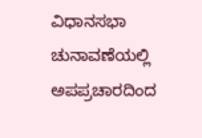ವಿಧಾನಸಭಾ ಚುನಾವಣೆಯಲ್ಲಿ ಅಪಪ್ರಚಾರದಿಂದ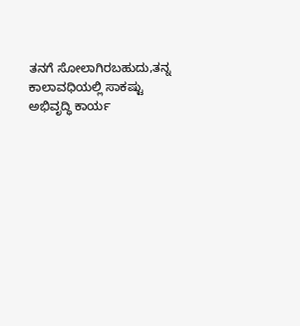ತನಗೆ ಸೋಲಾಗಿರಬಹುದು,ತನ್ನ ಕಾಲಾವಧಿಯಲ್ಲಿ ಸಾಕಷ್ಟು ಅಭಿವೃದ್ಧಿ ಕಾರ್ಯ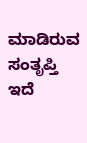ಮಾಡಿರುವ ಸಂತೃಪ್ತಿ ಇದೆ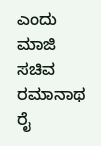ಎಂದು ಮಾಜಿ ಸಚಿವ ರಮಾನಾಥ ರೈ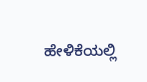ಹೇಳಿಕೆಯಲ್ಲಿ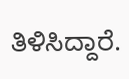ತಿಳಿಸಿದ್ದಾರೆ.